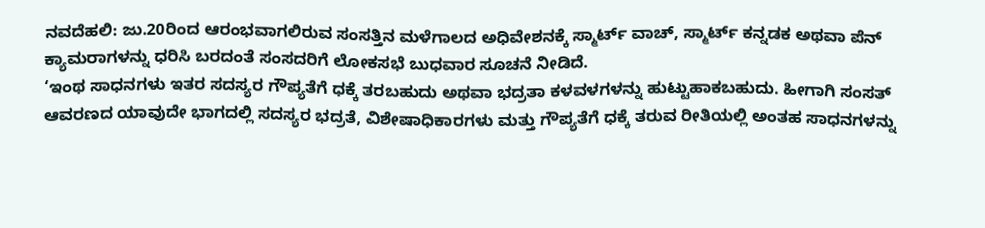ನವದೆಹಲಿ: ಜು.20ರಿಂದ ಆರಂಭವಾಗಲಿರುವ ಸಂಸತ್ತಿನ ಮಳೆಗಾಲದ ಅಧಿವೇಶನಕ್ಕೆ ಸ್ಮಾರ್ಟ್ ವಾಚ್, ಸ್ಮಾರ್ಟ್ ಕನ್ನಡಕ ಅಥವಾ ಪೆನ್ ಕ್ಯಾಮರಾಗಳನ್ನು ಧರಿಸಿ ಬರದಂತೆ ಸಂಸದರಿಗೆ ಲೋಕಸಭೆ ಬುಧವಾರ ಸೂಚನೆ ನೀಡಿದೆ.
‘ಇಂಥ ಸಾಧನಗಳು ಇತರ ಸದಸ್ಯರ ಗೌಪ್ಯತೆಗೆ ಧಕ್ಕೆ ತರಬಹುದು ಅಥವಾ ಭದ್ರತಾ ಕಳವಳಗಳನ್ನು ಹುಟ್ಟುಹಾಕಬಹುದು. ಹೀಗಾಗಿ ಸಂಸತ್ ಆವರಣದ ಯಾವುದೇ ಭಾಗದಲ್ಲಿ ಸದಸ್ಯರ ಭದ್ರತೆ, ವಿಶೇಷಾಧಿಕಾರಗಳು ಮತ್ತು ಗೌಪ್ಯತೆಗೆ ಧಕ್ಕೆ ತರುವ ರೀತಿಯಲ್ಲಿ ಅಂತಹ ಸಾಧನಗಳನ್ನು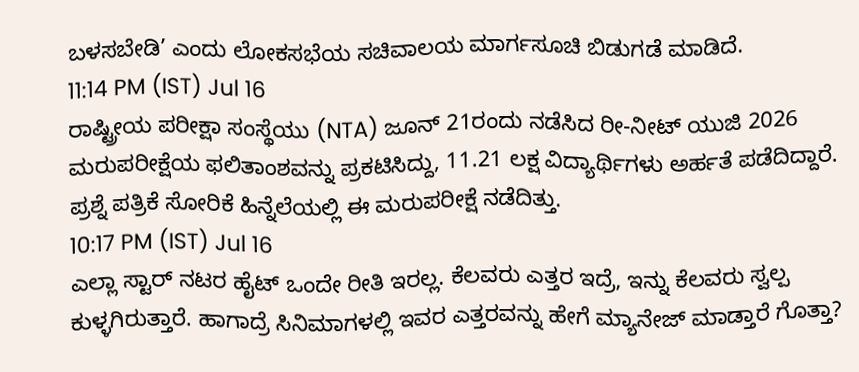ಬಳಸಬೇಡಿ’ ಎಂದು ಲೋಕಸಭೆಯ ಸಚಿವಾಲಯ ಮಾರ್ಗಸೂಚಿ ಬಿಡುಗಡೆ ಮಾಡಿದೆ.
11:14 PM (IST) Jul 16
ರಾಷ್ಟ್ರೀಯ ಪರೀಕ್ಷಾ ಸಂಸ್ಥೆಯು (NTA) ಜೂನ್ 21ರಂದು ನಡೆಸಿದ ರೀ-ನೀಟ್ ಯುಜಿ 2026 ಮರುಪರೀಕ್ಷೆಯ ಫಲಿತಾಂಶವನ್ನು ಪ್ರಕಟಿಸಿದ್ದು, 11.21 ಲಕ್ಷ ವಿದ್ಯಾರ್ಥಿಗಳು ಅರ್ಹತೆ ಪಡೆದಿದ್ದಾರೆ. ಪ್ರಶ್ನೆ ಪತ್ರಿಕೆ ಸೋರಿಕೆ ಹಿನ್ನೆಲೆಯಲ್ಲಿ ಈ ಮರುಪರೀಕ್ಷೆ ನಡೆದಿತ್ತು.
10:17 PM (IST) Jul 16
ಎಲ್ಲಾ ಸ್ಟಾರ್ ನಟರ ಹೈಟ್ ಒಂದೇ ರೀತಿ ಇರಲ್ಲ. ಕೆಲವರು ಎತ್ತರ ಇದ್ರೆ, ಇನ್ನು ಕೆಲವರು ಸ್ವಲ್ಪ ಕುಳ್ಳಗಿರುತ್ತಾರೆ. ಹಾಗಾದ್ರೆ ಸಿನಿಮಾಗಳಲ್ಲಿ ಇವರ ಎತ್ತರವನ್ನು ಹೇಗೆ ಮ್ಯಾನೇಜ್ ಮಾಡ್ತಾರೆ ಗೊತ್ತಾ?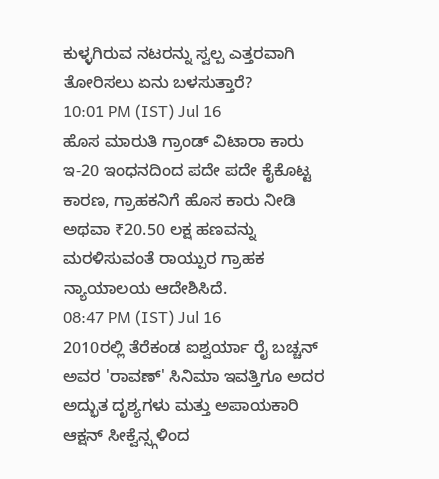ಕುಳ್ಳಗಿರುವ ನಟರನ್ನು ಸ್ವಲ್ಪ ಎತ್ತರವಾಗಿ ತೋರಿಸಲು ಏನು ಬಳಸುತ್ತಾರೆ?
10:01 PM (IST) Jul 16
ಹೊಸ ಮಾರುತಿ ಗ್ರಾಂಡ್ ವಿಟಾರಾ ಕಾರು ಇ-20 ಇಂಧನದಿಂದ ಪದೇ ಪದೇ ಕೈಕೊಟ್ಟ ಕಾರಣ, ಗ್ರಾಹಕನಿಗೆ ಹೊಸ ಕಾರು ನೀಡಿ ಅಥವಾ ₹20.50 ಲಕ್ಷ ಹಣವನ್ನು ಮರಳಿಸುವಂತೆ ರಾಯ್ಪುರ ಗ್ರಾಹಕ ನ್ಯಾಯಾಲಯ ಆದೇಶಿಸಿದೆ.
08:47 PM (IST) Jul 16
2010ರಲ್ಲಿ ತೆರೆಕಂಡ ಐಶ್ವರ್ಯಾ ರೈ ಬಚ್ಚನ್ ಅವರ 'ರಾವಣ್' ಸಿನಿಮಾ ಇವತ್ತಿಗೂ ಅದರ ಅದ್ಭುತ ದೃಶ್ಯಗಳು ಮತ್ತು ಅಪಾಯಕಾರಿ ಆಕ್ಷನ್ ಸೀಕ್ವೆನ್ಸ್ಗಳಿಂದ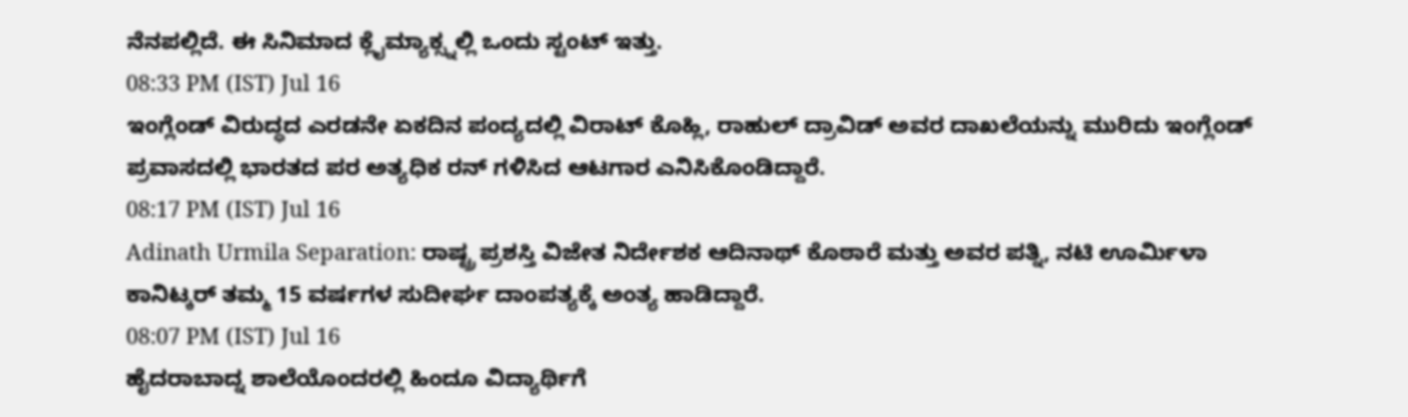ನೆನಪಲ್ಲಿದೆ. ಈ ಸಿನಿಮಾದ ಕ್ಲೈಮ್ಯಾಕ್ಸ್ನಲ್ಲಿ ಒಂದು ಸ್ಟಂಟ್ ಇತ್ತು.
08:33 PM (IST) Jul 16
ಇಂಗ್ಲೆಂಡ್ ವಿರುದ್ಧದ ಎರಡನೇ ಏಕದಿನ ಪಂದ್ಯದಲ್ಲಿ ವಿರಾಟ್ ಕೊಹ್ಲಿ, ರಾಹುಲ್ ದ್ರಾವಿಡ್ ಅವರ ದಾಖಲೆಯನ್ನು ಮುರಿದು ಇಂಗ್ಲೆಂಡ್ ಪ್ರವಾಸದಲ್ಲಿ ಭಾರತದ ಪರ ಅತ್ಯಧಿಕ ರನ್ ಗಳಿಸಿದ ಆಟಗಾರ ಎನಿಸಿಕೊಂಡಿದ್ದಾರೆ.
08:17 PM (IST) Jul 16
Adinath Urmila Separation: ರಾಷ್ಟ್ರ ಪ್ರಶಸ್ತಿ ವಿಜೇತ ನಿರ್ದೇಶಕ ಆದಿನಾಥ್ ಕೊಠಾರೆ ಮತ್ತು ಅವರ ಪತ್ನಿ, ನಟಿ ಊರ್ಮಿಳಾ ಕಾನಿಟ್ಕರ್ ತಮ್ಮ 15 ವರ್ಷಗಳ ಸುದೀರ್ಘ ದಾಂಪತ್ಯಕ್ಕೆ ಅಂತ್ಯ ಹಾಡಿದ್ದಾರೆ.
08:07 PM (IST) Jul 16
ಹೈದರಾಬಾದ್ನ ಶಾಲೆಯೊಂದರಲ್ಲಿ ಹಿಂದೂ ವಿದ್ಯಾರ್ಥಿಗೆ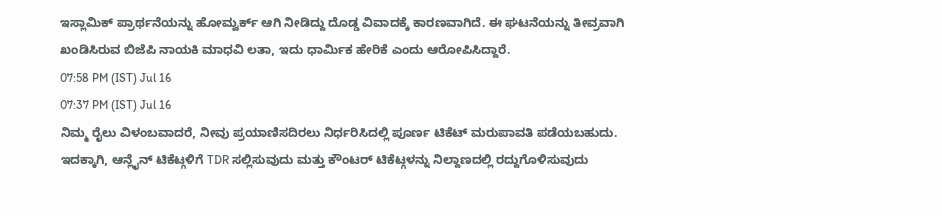ಇಸ್ಲಾಮಿಕ್ ಪ್ರಾರ್ಥನೆಯನ್ನು ಹೋಮ್ವರ್ಕ್ ಆಗಿ ನೀಡಿದ್ದು ದೊಡ್ಡ ವಿವಾದಕ್ಕೆ ಕಾರಣವಾಗಿದೆ. ಈ ಘಟನೆಯನ್ನು ತೀವ್ರವಾಗಿ ಖಂಡಿಸಿರುವ ಬಿಜೆಪಿ ನಾಯಕಿ ಮಾಧವಿ ಲತಾ, ಇದು ಧಾರ್ಮಿಕ ಹೇರಿಕೆ ಎಂದು ಆರೋಪಿಸಿದ್ದಾರೆ.
07:58 PM (IST) Jul 16
07:37 PM (IST) Jul 16
ನಿಮ್ಮ ರೈಲು ವಿಳಂಬವಾದರೆ, ನೀವು ಪ್ರಯಾಣಿಸದಿರಲು ನಿರ್ಧರಿಸಿದಲ್ಲಿ ಪೂರ್ಣ ಟಿಕೆಟ್ ಮರುಪಾವತಿ ಪಡೆಯಬಹುದು. ಇದಕ್ಕಾಗಿ, ಆನ್ಲೈನ್ ಟಿಕೆಟ್ಗಳಿಗೆ TDR ಸಲ್ಲಿಸುವುದು ಮತ್ತು ಕೌಂಟರ್ ಟಿಕೆಟ್ಗಳನ್ನು ನಿಲ್ದಾಣದಲ್ಲಿ ರದ್ದುಗೊಳಿಸುವುದು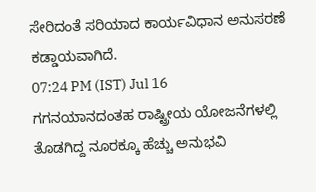ಸೇರಿದಂತೆ ಸರಿಯಾದ ಕಾರ್ಯವಿಧಾನ ಅನುಸರಣೆ ಕಡ್ಡಾಯವಾಗಿದೆ.
07:24 PM (IST) Jul 16
ಗಗನಯಾನದಂತಹ ರಾಷ್ಟ್ರೀಯ ಯೋಜನೆಗಳಲ್ಲಿ ತೊಡಗಿದ್ದ ನೂರಕ್ಕೂ ಹೆಚ್ಚು ಅನುಭವಿ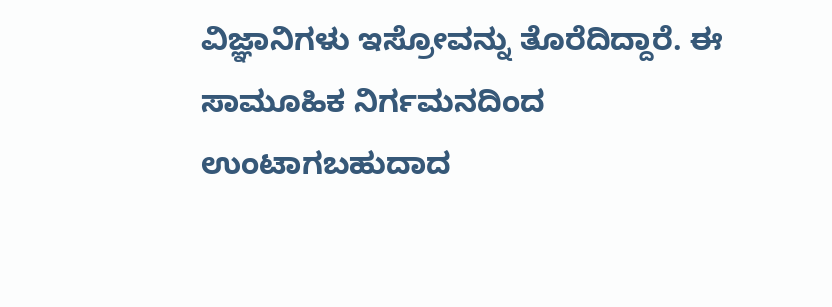ವಿಜ್ಞಾನಿಗಳು ಇಸ್ರೋವನ್ನು ತೊರೆದಿದ್ದಾರೆ. ಈ ಸಾಮೂಹಿಕ ನಿರ್ಗಮನದಿಂದ ಉಂಟಾಗಬಹುದಾದ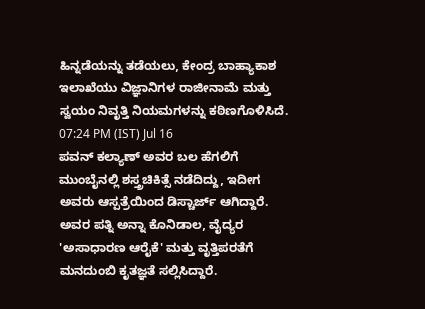ಹಿನ್ನಡೆಯನ್ನು ತಡೆಯಲು, ಕೇಂದ್ರ ಬಾಹ್ಯಾಕಾಶ ಇಲಾಖೆಯು ವಿಜ್ಞಾನಿಗಳ ರಾಜೀನಾಮೆ ಮತ್ತು ಸ್ವಯಂ ನಿವೃತ್ತಿ ನಿಯಮಗಳನ್ನು ಕಠಿಣಗೊಳಿಸಿದೆ.
07:24 PM (IST) Jul 16
ಪವನ್ ಕಲ್ಯಾಣ್ ಅವರ ಬಲ ಹೆಗಲಿಗೆ ಮುಂಬೈನಲ್ಲಿ ಶಸ್ತ್ರಚಿಕಿತ್ಸೆ ನಡೆದಿದ್ದು, ಇದೀಗ ಅವರು ಆಸ್ಪತ್ರೆಯಿಂದ ಡಿಸ್ಚಾರ್ಜ್ ಆಗಿದ್ದಾರೆ. ಅವರ ಪತ್ನಿ ಅನ್ನಾ ಕೊನಿಡಾಲ, ವೈದ್ಯರ 'ಅಸಾಧಾರಣ ಆರೈಕೆ' ಮತ್ತು ವೃತ್ತಿಪರತೆಗೆ ಮನದುಂಬಿ ಕೃತಜ್ಞತೆ ಸಲ್ಲಿಸಿದ್ದಾರೆ.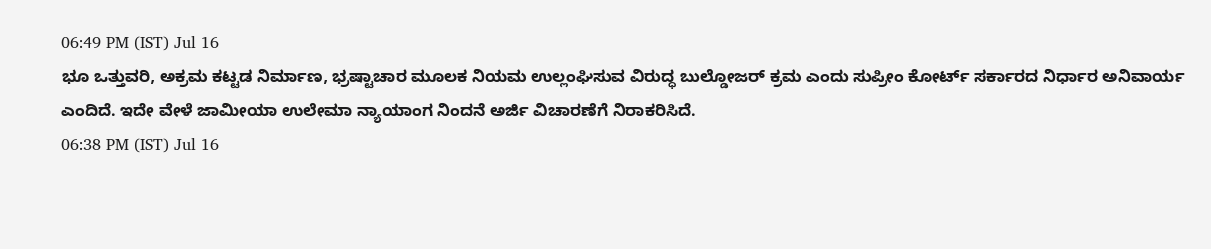06:49 PM (IST) Jul 16
ಭೂ ಒತ್ತುವರಿ, ಅಕ್ರಮ ಕಟ್ಟಡ ನಿರ್ಮಾಣ, ಭ್ರಷ್ಟಾಚಾರ ಮೂಲಕ ನಿಯಮ ಉಲ್ಲಂಘಿಸುವ ವಿರುದ್ಧ ಬುಲ್ಡೋಜರ್ ಕ್ರಮ ಎಂದು ಸುಪ್ರೀಂ ಕೋರ್ಟ್ ಸರ್ಕಾರದ ನಿರ್ಧಾರ ಅನಿವಾರ್ಯ ಎಂದಿದೆ. ಇದೇ ವೇಳೆ ಜಾಮೀಯಾ ಉಲೇಮಾ ನ್ಯಾಯಾಂಗ ನಿಂದನೆ ಅರ್ಜಿ ವಿಚಾರಣೆಗೆ ನಿರಾಕರಿಸಿದೆ.
06:38 PM (IST) Jul 16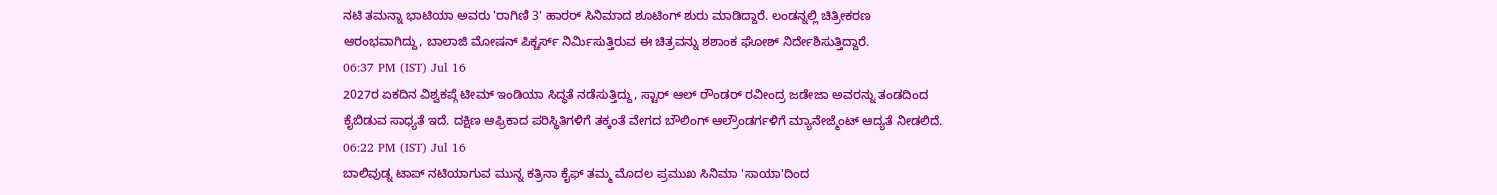ನಟಿ ತಮನ್ನಾ ಭಾಟಿಯಾ ಅವರು 'ರಾಗಿಣಿ 3' ಹಾರರ್ ಸಿನಿಮಾದ ಶೂಟಿಂಗ್ ಶುರು ಮಾಡಿದ್ದಾರೆ. ಲಂಡನ್ನಲ್ಲಿ ಚಿತ್ರೀಕರಣ ಆರಂಭವಾಗಿದ್ದು, ಬಾಲಾಜಿ ಮೋಷನ್ ಪಿಕ್ಚರ್ಸ್ ನಿರ್ಮಿಸುತ್ತಿರುವ ಈ ಚಿತ್ರವನ್ನು ಶಶಾಂಕ ಘೋಶ್ ನಿರ್ದೇಶಿಸುತ್ತಿದ್ದಾರೆ.
06:37 PM (IST) Jul 16
2027ರ ಏಕದಿನ ವಿಶ್ವಕಪ್ಗೆ ಟೀಮ್ ಇಂಡಿಯಾ ಸಿದ್ಧತೆ ನಡೆಸುತ್ತಿದ್ದು, ಸ್ಟಾರ್ ಆಲ್ ರೌಂಡರ್ ರವೀಂದ್ರ ಜಡೇಜಾ ಅವರನ್ನು ತಂಡದಿಂದ ಕೈಬಿಡುವ ಸಾಧ್ಯತೆ ಇದೆ. ದಕ್ಷಿಣ ಆಫ್ರಿಕಾದ ಪರಿಸ್ಥಿತಿಗಳಿಗೆ ತಕ್ಕಂತೆ ವೇಗದ ಬೌಲಿಂಗ್ ಆಲ್ರೌಂಡರ್ಗಳಿಗೆ ಮ್ಯಾನೇಜ್ಮೆಂಟ್ ಆದ್ಯತೆ ನೀಡಲಿದೆ.
06:22 PM (IST) Jul 16
ಬಾಲಿವುಡ್ನ ಟಾಪ್ ನಟಿಯಾಗುವ ಮುನ್ನ ಕತ್ರಿನಾ ಕೈಫ್ ತಮ್ಮ ಮೊದಲ ಪ್ರಮುಖ ಸಿನಿಮಾ 'ಸಾಯಾ'ದಿಂದ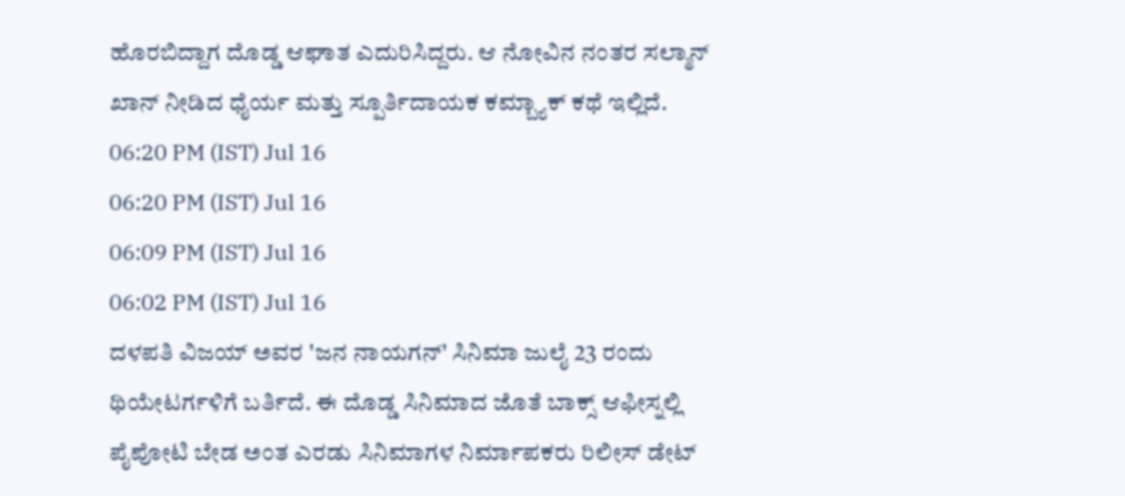ಹೊರಬಿದ್ದಾಗ ದೊಡ್ಡ ಆಘಾತ ಎದುರಿಸಿದ್ದರು. ಆ ನೋವಿನ ನಂತರ ಸಲ್ಮಾನ್ ಖಾನ್ ನೀಡಿದ ಧೈರ್ಯ ಮತ್ತು ಸ್ಪೂರ್ತಿದಾಯಕ ಕಮ್ಬ್ಯಾಕ್ ಕಥೆ ಇಲ್ಲಿದೆ.
06:20 PM (IST) Jul 16
06:20 PM (IST) Jul 16
06:09 PM (IST) Jul 16
06:02 PM (IST) Jul 16
ದಳಪತಿ ವಿಜಯ್ ಅವರ 'ಜನ ನಾಯಗನ್' ಸಿನಿಮಾ ಜುಲೈ 23 ರಂದು ಥಿಯೇಟರ್ಗಳಿಗೆ ಬರ್ತಿದೆ. ಈ ದೊಡ್ಡ ಸಿನಿಮಾದ ಜೊತೆ ಬಾಕ್ಸ್ ಆಫೀಸ್ನಲ್ಲಿ ಪೈಪೋಟಿ ಬೇಡ ಅಂತ ಎರಡು ಸಿನಿಮಾಗಳ ನಿರ್ಮಾಪಕರು ರಿಲೀಸ್ ಡೇಟ್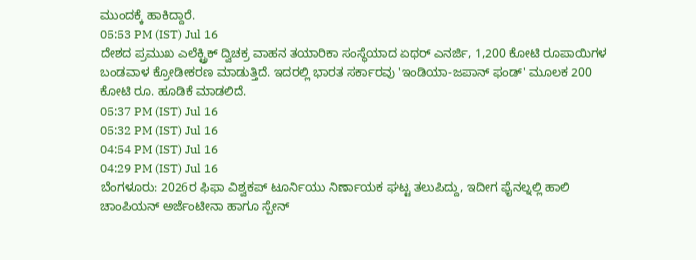ಮುಂದಕ್ಕೆ ಹಾಕಿದ್ದಾರೆ.
05:53 PM (IST) Jul 16
ದೇಶದ ಪ್ರಮುಖ ಎಲೆಕ್ಟ್ರಿಕ್ ದ್ವಿಚಕ್ರ ವಾಹನ ತಯಾರಿಕಾ ಸಂಸ್ಥೆಯಾದ ಏಥರ್ ಎನರ್ಜಿ, 1,200 ಕೋಟಿ ರೂಪಾಯಿಗಳ ಬಂಡವಾಳ ಕ್ರೋಡೀಕರಣ ಮಾಡುತ್ತಿದೆ. ಇದರಲ್ಲಿ ಭಾರತ ಸರ್ಕಾರವು 'ಇಂಡಿಯಾ-ಜಪಾನ್ ಫಂಡ್' ಮೂಲಕ 200 ಕೋಟಿ ರೂ. ಹೂಡಿಕೆ ಮಾಡಲಿದೆ.
05:37 PM (IST) Jul 16
05:32 PM (IST) Jul 16
04:54 PM (IST) Jul 16
04:29 PM (IST) Jul 16
ಬೆಂಗಳೂರು: 2026ರ ಫಿಫಾ ವಿಶ್ವಕಪ್ ಟೂರ್ನಿಯು ನಿರ್ಣಾಯಕ ಘಟ್ಟ ತಲುಪಿದ್ದು, ಇದೀಗ ಫೈನಲ್ನಲ್ಲಿ ಹಾಲಿ ಚಾಂಪಿಯನ್ ಅರ್ಜೆಂಟೀನಾ ಹಾಗೂ ಸ್ಪೇನ್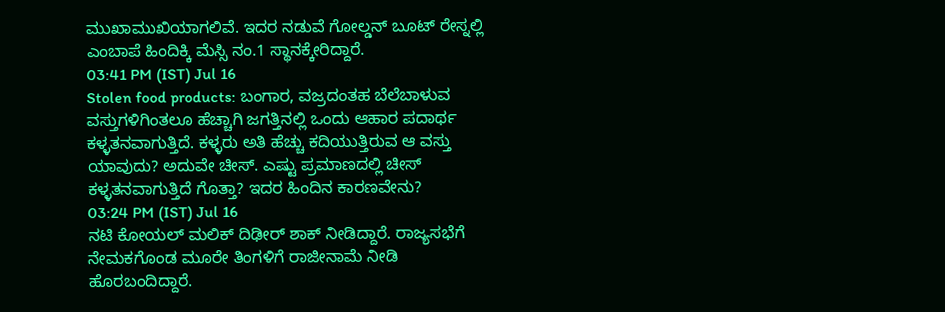ಮುಖಾಮುಖಿಯಾಗಲಿವೆ. ಇದರ ನಡುವೆ ಗೋಲ್ಡನ್ ಬೂಟ್ ರೇಸ್ನಲ್ಲಿ ಎಂಬಾಪೆ ಹಿಂದಿಕ್ಕಿ ಮೆಸ್ಸಿ ನಂ.1 ಸ್ಥಾನಕ್ಕೇರಿದ್ದಾರೆ.
03:41 PM (IST) Jul 16
Stolen food products: ಬಂಗಾರ, ವಜ್ರದಂತಹ ಬೆಲೆಬಾಳುವ ವಸ್ತುಗಳಿಗಿಂತಲೂ ಹೆಚ್ಚಾಗಿ ಜಗತ್ತಿನಲ್ಲಿ ಒಂದು ಆಹಾರ ಪದಾರ್ಥ ಕಳ್ಳತನವಾಗುತ್ತಿದೆ. ಕಳ್ಳರು ಅತಿ ಹೆಚ್ಚು ಕದಿಯುತ್ತಿರುವ ಆ ವಸ್ತು ಯಾವುದು? ಅದುವೇ ಚೀಸ್. ಎಷ್ಟು ಪ್ರಮಾಣದಲ್ಲಿ ಚೀಸ್ ಕಳ್ಳತನವಾಗುತ್ತಿದೆ ಗೊತ್ತಾ? ಇದರ ಹಿಂದಿನ ಕಾರಣವೇನು?
03:24 PM (IST) Jul 16
ನಟಿ ಕೋಯಲ್ ಮಲಿಕ್ ದಿಢೀರ್ ಶಾಕ್ ನೀಡಿದ್ದಾರೆ. ರಾಜ್ಯಸಭೆಗೆ ನೇಮಕಗೊಂಡ ಮೂರೇ ತಿಂಗಳಿಗೆ ರಾಜೀನಾಮೆ ನೀಡಿ ಹೊರಬಂದಿದ್ದಾರೆ.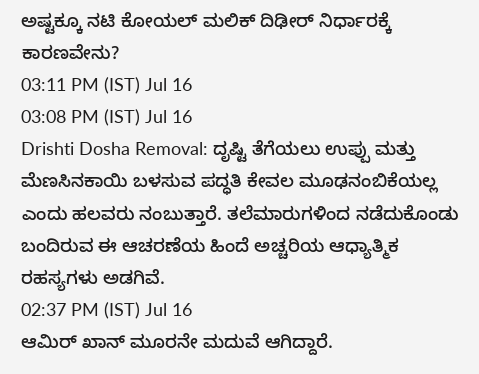ಅಷ್ಟಕ್ಕೂ ನಟಿ ಕೋಯಲ್ ಮಲಿಕ್ ದಿಢೀರ್ ನಿರ್ಧಾರಕ್ಕೆ ಕಾರಣವೇನು?
03:11 PM (IST) Jul 16
03:08 PM (IST) Jul 16
Drishti Dosha Removal: ದೃಷ್ಟಿ ತೆಗೆಯಲು ಉಪ್ಪು ಮತ್ತು ಮೆಣಸಿನಕಾಯಿ ಬಳಸುವ ಪದ್ಧತಿ ಕೇವಲ ಮೂಢನಂಬಿಕೆಯಲ್ಲ ಎಂದು ಹಲವರು ನಂಬುತ್ತಾರೆ. ತಲೆಮಾರುಗಳಿಂದ ನಡೆದುಕೊಂಡು ಬಂದಿರುವ ಈ ಆಚರಣೆಯ ಹಿಂದೆ ಅಚ್ಚರಿಯ ಆಧ್ಯಾತ್ಮಿಕ ರಹಸ್ಯಗಳು ಅಡಗಿವೆ.
02:37 PM (IST) Jul 16
ಆಮಿರ್ ಖಾನ್ ಮೂರನೇ ಮದುವೆ ಆಗಿದ್ದಾರೆ.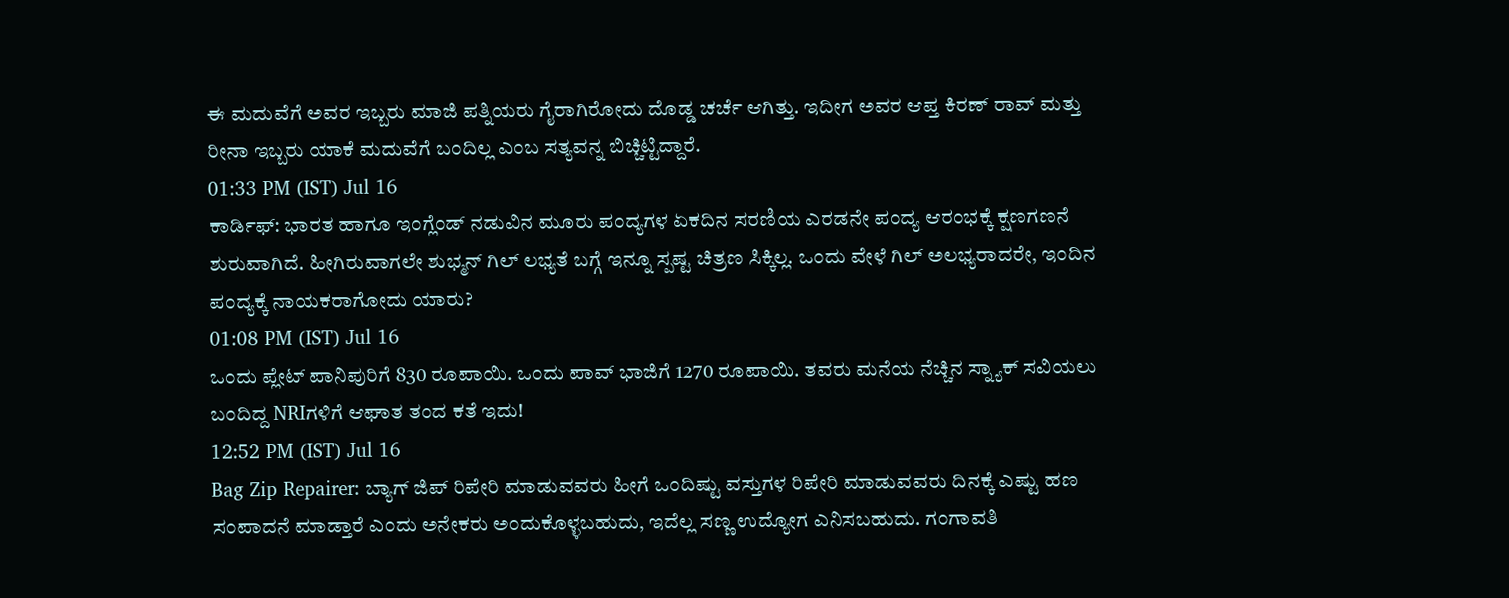ಈ ಮದುವೆಗೆ ಅವರ ಇಬ್ಬರು ಮಾಜಿ ಪತ್ನಿಯರು ಗೈರಾಗಿರೋದು ದೊಡ್ಡ ಚರ್ಚೆ ಆಗಿತ್ತು. ಇದೀಗ ಅವರ ಆಪ್ತ ಕಿರಣ್ ರಾವ್ ಮತ್ತು ರೀನಾ ಇಬ್ಬರು ಯಾಕೆ ಮದುವೆಗೆ ಬಂದಿಲ್ಲ ಎಂಬ ಸತ್ಯವನ್ನ ಬಿಚ್ಚಿಟ್ಟಿದ್ದಾರೆ.
01:33 PM (IST) Jul 16
ಕಾರ್ಡಿಫ್: ಭಾರತ ಹಾಗೂ ಇಂಗ್ಲೆಂಡ್ ನಡುವಿನ ಮೂರು ಪಂದ್ಯಗಳ ಏಕದಿನ ಸರಣಿಯ ಎರಡನೇ ಪಂದ್ಯ ಆರಂಭಕ್ಕೆ ಕ್ಷಣಗಣನೆ ಶುರುವಾಗಿದೆ. ಹೀಗಿರುವಾಗಲೇ ಶುಭ್ಮನ್ ಗಿಲ್ ಲಭ್ಯತೆ ಬಗ್ಗೆ ಇನ್ನೂ ಸ್ಪಷ್ಟ ಚಿತ್ರಣ ಸಿಕ್ಕಿಲ್ಲ. ಒಂದು ವೇಳೆ ಗಿಲ್ ಅಲಭ್ಯರಾದರೇ, ಇಂದಿನ ಪಂದ್ಯಕ್ಕೆ ನಾಯಕರಾಗೋದು ಯಾರು?
01:08 PM (IST) Jul 16
ಒಂದು ಪ್ಲೇಟ್ ಪಾನಿಪುರಿಗೆ 830 ರೂಪಾಯಿ. ಒಂದು ಪಾವ್ ಭಾಜಿಗೆ 1270 ರೂಪಾಯಿ. ತವರು ಮನೆಯ ನೆಚ್ಚಿನ ಸ್ನ್ಯಾಕ್ ಸವಿಯಲು ಬಂದಿದ್ದ NRIಗಳಿಗೆ ಆಘಾತ ತಂದ ಕತೆ ಇದು!
12:52 PM (IST) Jul 16
Bag Zip Repairer: ಬ್ಯಾಗ್ ಜಿಪ್ ರಿಪೇರಿ ಮಾಡುವವರು ಹೀಗೆ ಒಂದಿಷ್ಟು ವಸ್ತುಗಳ ರಿಪೇರಿ ಮಾಡುವವರು ದಿನಕ್ಕೆ ಎಷ್ಟು ಹಣ ಸಂಪಾದನೆ ಮಾಡ್ತಾರೆ ಎಂದು ಅನೇಕರು ಅಂದುಕೊಳ್ಳಬಹುದು, ಇದೆಲ್ಲ ಸಣ್ಣ ಉದ್ಯೋಗ ಎನಿಸಬಹುದು. ಗಂಗಾವತಿ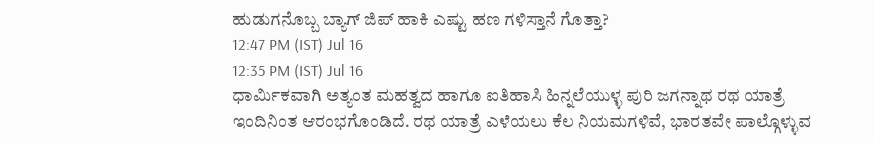ಹುಡುಗನೊಬ್ಬ ಬ್ಯಾಗ್ ಜಿಪ್ ಹಾಕಿ ಎಷ್ಟು ಹಣ ಗಳಿಸ್ತಾನೆ ಗೊತ್ತಾ?
12:47 PM (IST) Jul 16
12:35 PM (IST) Jul 16
ಧಾರ್ಮಿಕವಾಗಿ ಅತ್ಯಂತ ಮಹತ್ವದ ಹಾಗೂ ಐತಿಹಾಸಿ ಹಿನ್ನಲೆಯುಳ್ಳ ಪುರಿ ಜಗನ್ನಾಥ ರಥ ಯಾತ್ರೆ ಇಂದಿನಿಂತ ಆರಂಭಗೊಂಡಿದೆ. ರಥ ಯಾತ್ರೆ ಎಳೆಯಲು ಕೆಲ ನಿಯಮಗಳಿವೆ, ಭಾರತವೇ ಪಾಲ್ಗೊಳ್ಳುವ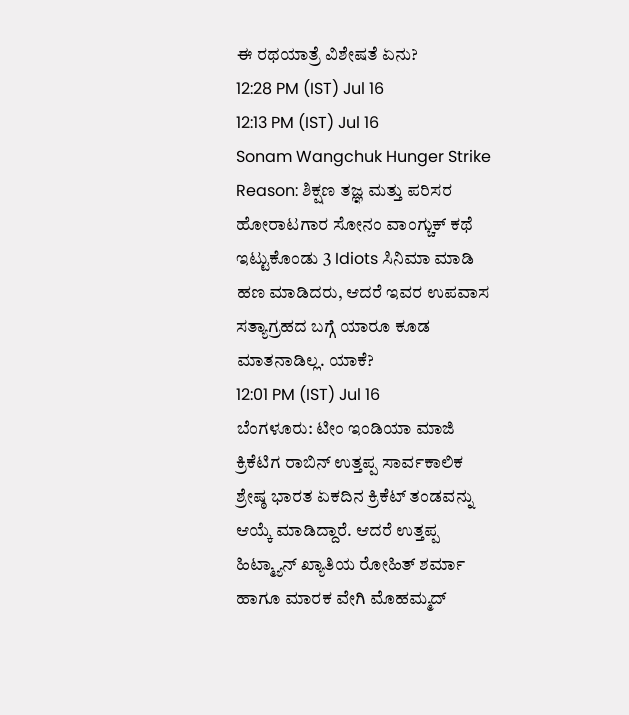ಈ ರಥಯಾತ್ರೆ ವಿಶೇಷತೆ ಏನು?
12:28 PM (IST) Jul 16
12:13 PM (IST) Jul 16
Sonam Wangchuk Hunger Strike Reason: ಶಿಕ್ಷಣ ತಜ್ಞ ಮತ್ತು ಪರಿಸರ ಹೋರಾಟಗಾರ ಸೋನಂ ವಾಂಗ್ಚುಕ್ ಕಥೆ ಇಟ್ಟುಕೊಂಡು 3 Idiots ಸಿನಿಮಾ ಮಾಡಿ ಹಣ ಮಾಡಿದರು, ಆದರೆ ಇವರ ಉಪವಾಸ ಸತ್ಯಾಗ್ರಹದ ಬಗ್ಗೆ ಯಾರೂ ಕೂಡ ಮಾತನಾಡಿಲ್ಲ. ಯಾಕೆ?
12:01 PM (IST) Jul 16
ಬೆಂಗಳೂರು: ಟೀಂ ಇಂಡಿಯಾ ಮಾಜಿ ಕ್ರಿಕೆಟಿಗ ರಾಬಿನ್ ಉತ್ತಪ್ಪ ಸಾರ್ವಕಾಲಿಕ ಶ್ರೇಷ್ಠ ಭಾರತ ಏಕದಿನ ಕ್ರಿಕೆಟ್ ತಂಡವನ್ನು ಆಯ್ಕೆ ಮಾಡಿದ್ದಾರೆ. ಆದರೆ ಉತ್ತಪ್ಪ ಹಿಟ್ಮ್ಯಾನ್ ಖ್ಯಾತಿಯ ರೋಹಿತ್ ಶರ್ಮಾ ಹಾಗೂ ಮಾರಕ ವೇಗಿ ಮೊಹಮ್ಮದ್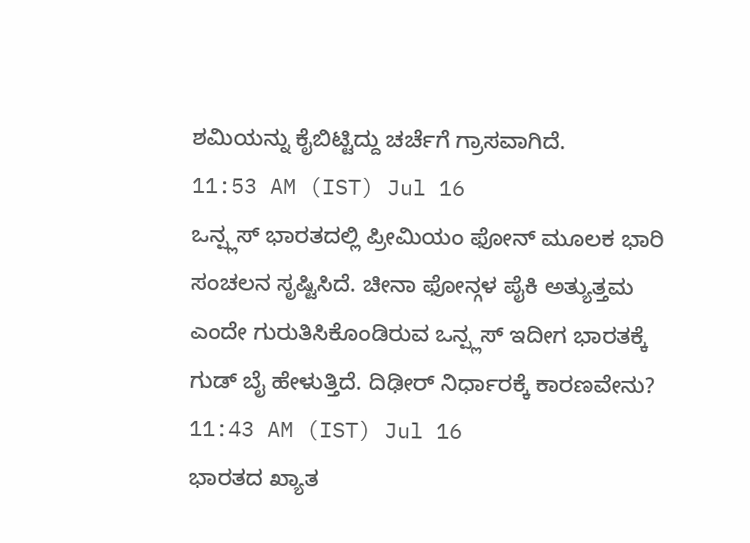ಶಮಿಯನ್ನು ಕೈಬಿಟ್ಟಿದ್ದು ಚರ್ಚೆಗೆ ಗ್ರಾಸವಾಗಿದೆ.
11:53 AM (IST) Jul 16
ಒನ್ಪ್ಲಸ್ ಭಾರತದಲ್ಲಿ ಪ್ರೀಮಿಯಂ ಫೋನ್ ಮೂಲಕ ಭಾರಿ ಸಂಚಲನ ಸೃಷ್ಟಿಸಿದೆ. ಚೀನಾ ಫೋನ್ಗಳ ಪೈಕಿ ಅತ್ಯುತ್ತಮ ಎಂದೇ ಗುರುತಿಸಿಕೊಂಡಿರುವ ಒನ್ಪ್ಲಸ್ ಇದೀಗ ಭಾರತಕ್ಕೆ ಗುಡ್ ಬೈ ಹೇಳುತ್ತಿದೆ. ದಿಢೀರ್ ನಿರ್ಧಾರಕ್ಕೆ ಕಾರಣವೇನು?
11:43 AM (IST) Jul 16
ಭಾರತದ ಖ್ಯಾತ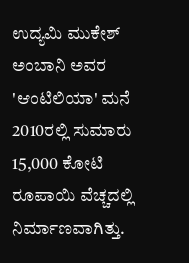ಉದ್ಯಮಿ ಮುಕೇಶ್ ಅಂಬಾನಿ ಅವರ 'ಆಂಟಿಲಿಯಾ' ಮನೆ 2010ರಲ್ಲಿ ಸುಮಾರು 15,000 ಕೋಟಿ ರೂಪಾಯಿ ವೆಚ್ಚದಲ್ಲಿ ನಿರ್ಮಾಣವಾಗಿತ್ತು.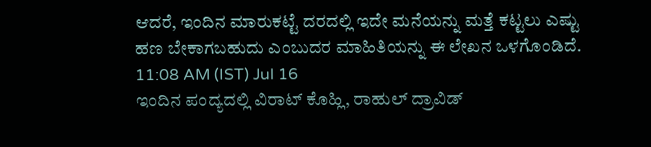ಆದರೆ, ಇಂದಿನ ಮಾರುಕಟ್ಟೆ ದರದಲ್ಲಿ ಇದೇ ಮನೆಯನ್ನು ಮತ್ತೆ ಕಟ್ಟಲು ಎಷ್ಟು ಹಣ ಬೇಕಾಗಬಹುದು ಎಂಬುದರ ಮಾಹಿತಿಯನ್ನು ಈ ಲೇಖನ ಒಳಗೊಂಡಿದೆ.
11:08 AM (IST) Jul 16
ಇಂದಿನ ಪಂದ್ಯದಲ್ಲಿ ವಿರಾಟ್ ಕೊಹ್ಲಿ, ರಾಹುಲ್ ದ್ರಾವಿಡ್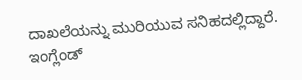ದಾಖಲೆಯನ್ನು ಮುರಿಯುವ ಸನಿಹದಲ್ಲಿದ್ದಾರೆ. ಇಂಗ್ಲೆಂಡ್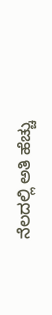ನೆಲದಲ್ಲಿ ಅತಿ ಹೆಚ್ಚು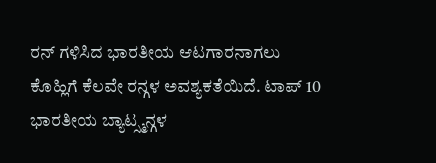ರನ್ ಗಳಿಸಿದ ಭಾರತೀಯ ಆಟಗಾರನಾಗಲು ಕೊಹ್ಲಿಗೆ ಕೆಲವೇ ರನ್ಗಳ ಅವಶ್ಯಕತೆಯಿದೆ. ಟಾಪ್ 10 ಭಾರತೀಯ ಬ್ಯಾಟ್ಸ್ಮನ್ಗಳ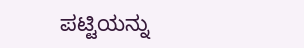ಪಟ್ಟಿಯನ್ನು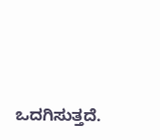ಒದಗಿಸುತ್ತದೆ.